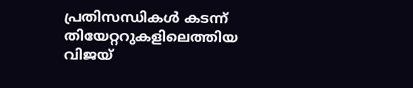പ്രതിസന്ധികൾ കടന്ന് തിയേറ്ററുകളിലെത്തിയ വിജയ്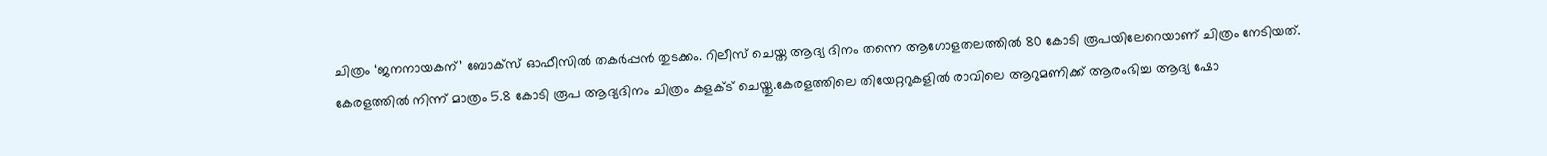ചിത്രം ‘ജനനായകന്’ ബോക്സ് ഓഫീസിൽ തകർപ്പൻ തുടക്കം. റിലീസ് ചെയ്ത ആദ്യ ദിനം തന്നെ ആഗോളതലത്തിൽ 80 കോടി രൂപയിലേറെയാണ് ചിത്രം നേടിയത്. കേരളത്തിൽ നിന്ന് മാത്രം 5.8 കോടി രൂപ ആദ്യദിനം ചിത്രം കളക്ട് ചെയ്തു.കേരളത്തിലെ തിയേറ്ററുകളിൽ രാവിലെ ആറുമണിക്ക് ആരംഭിച്ച ആദ്യ ഷോ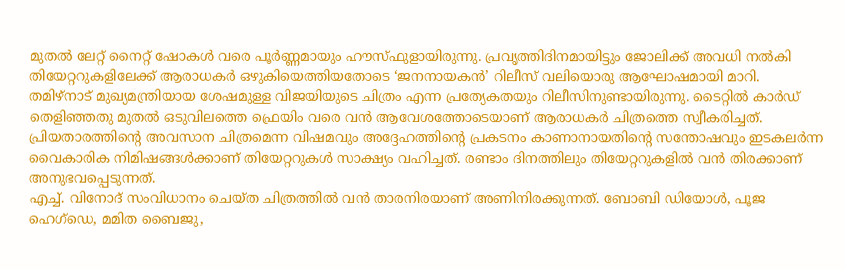മുതൽ ലേറ്റ് നൈറ്റ് ഷോകൾ വരെ പൂർണ്ണമായും ഹൗസ്ഫുളായിരുന്നു. പ്രവൃത്തിദിനമായിട്ടും ജോലിക്ക് അവധി നൽകി തിയേറ്ററുകളിലേക്ക് ആരാധകർ ഒഴുകിയെത്തിയതോടെ ‘ജനനായകൻ’ റിലീസ് വലിയൊരു ആഘോഷമായി മാറി.
തമിഴ്നാട് മുഖ്യമന്ത്രിയായ ശേഷമുള്ള വിജയിയുടെ ചിത്രം എന്ന പ്രത്യേകതയും റിലീസിനുണ്ടായിരുന്നു. ടൈറ്റിൽ കാർഡ് തെളിഞ്ഞതു മുതൽ ഒടുവിലത്തെ ഫ്രെയിം വരെ വൻ ആവേശത്തോടെയാണ് ആരാധകർ ചിത്രത്തെ സ്വീകരിച്ചത്. പ്രിയതാരത്തിന്റെ അവസാന ചിത്രമെന്ന വിഷമവും അദ്ദേഹത്തിന്റെ പ്രകടനം കാണാനായതിന്റെ സന്തോഷവും ഇടകലർന്ന വൈകാരിക നിമിഷങ്ങൾക്കാണ് തിയേറ്ററുകൾ സാക്ഷ്യം വഹിച്ചത്. രണ്ടാം ദിനത്തിലും തിയേറ്ററുകളിൽ വൻ തിരക്കാണ് അനുഭവപ്പെടുന്നത്.
എച്ച്. വിനോദ് സംവിധാനം ചെയ്ത ചിത്രത്തിൽ വൻ താരനിരയാണ് അണിനിരക്കുന്നത്. ബോബി ഡിയോൾ, പൂജ ഹെഗ്ഡെ, മമിത ബൈജു,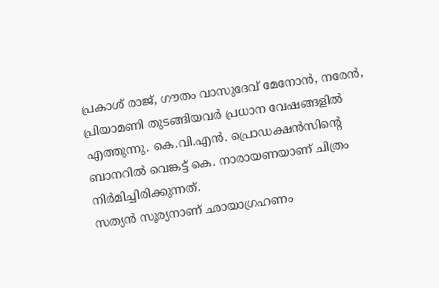പ്രകാശ് രാജ്, ഗൗതം വാസുദേവ് മേനോൻ, നരേൻ, പ്രിയാമണി തുടങ്ങിയവർ പ്രധാന വേഷങ്ങളിൽ എത്തുന്നു. കെ.വി.എൻ. പ്രൊഡക്ഷൻസിന്റെ ബാനറിൽ വെങ്കട്ട് കെ. നാരായണയാണ് ചിത്രം നിർമിച്ചിരിക്കുന്നത്.
സത്യൻ സൂര്യനാണ് ഛായാഗ്രഹണം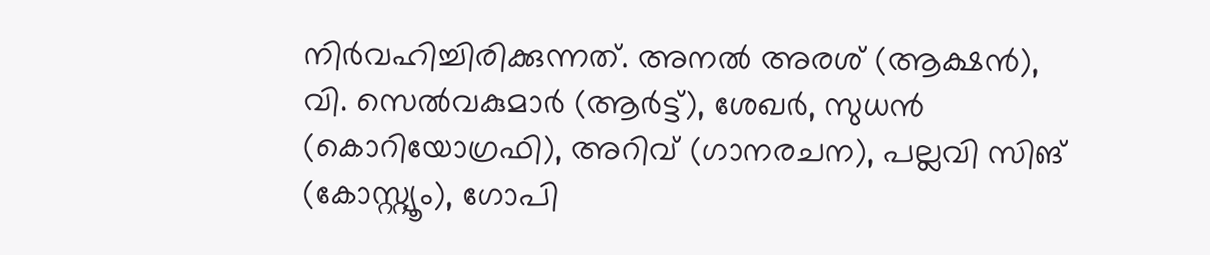നിർവഹിച്ചിരിക്കുന്നത്. അനൽ അരശ് (ആക്ഷൻ), വി. സെൽവകുമാർ (ആർട്ട്), ശേഖർ, സുധൻ (കൊറിയോഗ്രഫി), അറിവ് (ഗാനരചന), പല്ലവി സിങ് (കോസ്റ്റ്യൂം), ഗോപി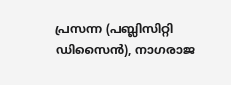പ്രസന്ന (പബ്ലിസിറ്റി ഡിസൈൻ), നാഗരാജ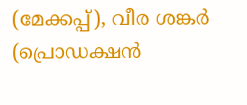(മേക്കപ്പ്), വീര ശങ്കർ (പ്രൊഡക്ഷൻ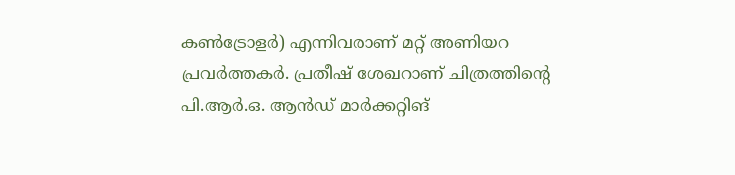കൺട്രോളർ) എന്നിവരാണ് മറ്റ് അണിയറ പ്രവർത്തകർ. പ്രതീഷ് ശേഖറാണ് ചിത്രത്തിന്റെ പി.ആർ.ഒ. ആൻഡ് മാർക്കറ്റിങ്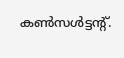കൺസൾട്ടന്റ്.